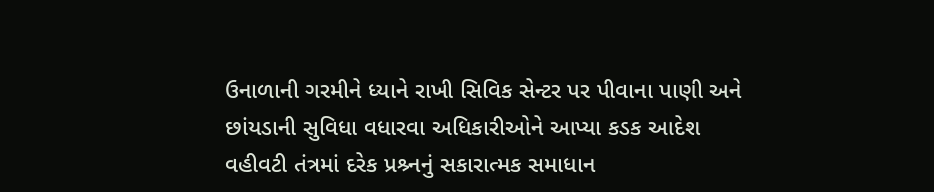ઉનાળાની ગરમીને ધ્યાને રાખી સિવિક સેન્ટર પર પીવાના પાણી અને છાંયડાની સુવિધા વધારવા અધિકારીઓને આપ્યા કડક આદેશ
વહીવટી તંત્રમાં દરેક પ્રશ્ર્નનું સકારાત્મક સમાધાન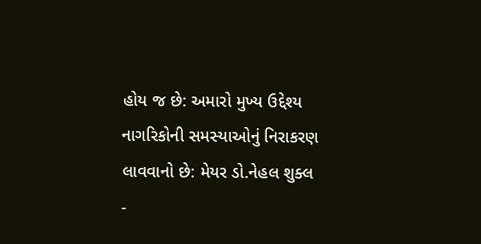હોય જ છે: અમારો મુખ્ય ઉદ્દેશ્ય નાગરિકોની સમસ્યાઓનું નિરાકરણ લાવવાનો છે: મેયર ડો.નેહલ શુક્લ
-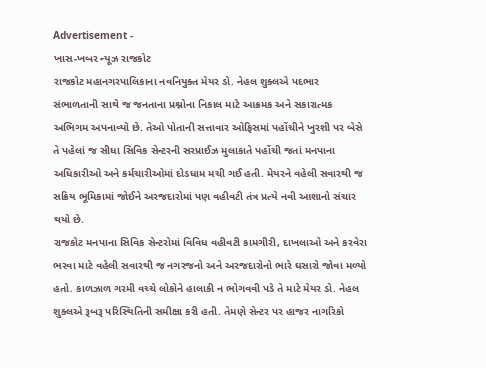Advertisement -
ખાસ-ખબર ન્યૂઝ રાજકોટ
રાજકોટ મહાનગરપાલિકાના નવનિયુક્ત મેયર ડો. નેહલ શુક્લએ પદભાર સંભાળતાની સાથે જ જનતાના પ્રશ્નોના નિકાલ માટે આક્રમક અને સકારાત્મક અભિગમ અપનાવ્યો છે. તેઓ પોતાની સત્તાવાર ઓફિસમાં પહોંચીને ખુરશી પર બેસે તે પહેલાં જ સીધા સિવિક સેન્ટરની સરપ્રાઈઝ મુલાકાતે પહોંચી જતાં મનપાના અધિકારીઓ અને કર્મચારીઓમાં દોડધામ મચી ગઈ હતી. મેયરને વહેલી સવારથી જ સક્રિય ભૂમિકામાં જોઈને અરજદારોમાં પણ વહીવટી તંત્ર પ્રત્યે નવી આશાનો સંચાર થયો છે.
રાજકોટ મનપાના સિવિક સેન્ટરોમાં વિવિધ વહીવટી કામગીરી, દાખલાઓ અને કરવેરા ભરવા માટે વહેલી સવારથી જ નગરજનો અને અરજદારોનો ભારે ઘસારો જોવા મળ્યો હતો. કાળઝાળ ગરમી વચ્ચે લોકોને હાલાકી ન ભોગવવી પડે તે માટે મેયર ડો. નેહલ શુક્લએ રૂબરૂ પરિસ્થિતિની સમીક્ષા કરી હતી. તેમણે સેન્ટર પર હાજર નાગરિકો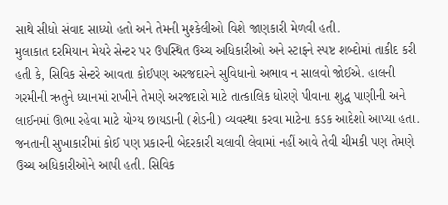સાથે સીધો સંવાદ સાધ્યો હતો અને તેમની મુશ્કેલીઓ વિશે જાણકારી મેળવી હતી.
મુલાકાત દરમિયાન મેયરે સેન્ટર પર ઉપસ્થિત ઉચ્ચ અધિકારીઓ અને સ્ટાફને સ્પષ્ટ શબ્દોમાં તાકીદ કરી હતી કે, સિવિક સેન્ટરે આવતા કોઈપણ અરજદારને સુવિધાનો અભાવ ન સાલવો જોઈએ. હાલની ગરમીની ઋતુને ધ્યાનમાં રાખીને તેમણે અરજદારો માટે તાત્કાલિક ધોરણે પીવાના શુદ્ધ પાણીની અને લાઈનમાં ઊભા રહેવા માટે યોગ્ય છાયડાની (શેડની) વ્યવસ્થા કરવા માટેના કડક આદેશો આપ્યા હતા. જનતાની સુખાકારીમાં કોઈ પણ પ્રકારની બેદરકારી ચલાવી લેવામાં નહીં આવે તેવી ચીમકી પણ તેમણે ઉચ્ચ અધિકારીઓને આપી હતી. સિવિક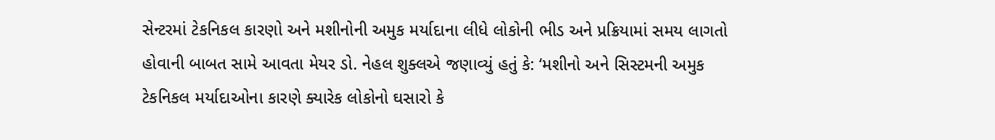સેન્ટરમાં ટેકનિકલ કારણો અને મશીનોની અમુક મર્યાદાના લીધે લોકોની ભીડ અને પ્રક્રિયામાં સમય લાગતો હોવાની બાબત સામે આવતા મેયર ડો. નેહલ શુક્લએ જણાવ્યું હતું કે: ‘મશીનો અને સિસ્ટમની અમુક ટેકનિકલ મર્યાદાઓના કારણે ક્યારેક લોકોનો ઘસારો કે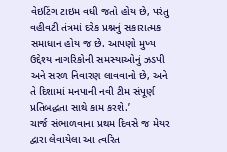વેઇટિંગ ટાઇમ વધી જતો હોય છે, પરંતુ વહીવટી તંત્રમાં દરેક પ્રશ્નનું સકારાત્મક સમાધાન હોય જ છે. આપણો મુખ્ય ઉદ્દેશ્ય નાગરિકોની સમસ્યાઓનું ઝડપી અને સરળ નિવારણ લાવવાનો છે, અને તે દિશામાં મનપાની નવી ટીમ સંપૂર્ણ પ્રતિબદ્ધતા સાથે કામ કરશે.’
ચાર્જ સંભાળવાના પ્રથમ દિવસે જ મેયર દ્વારા લેવાયેલા આ ત્વરિત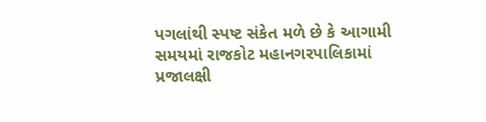પગલાંથી સ્પષ્ટ સંકેત મળે છે કે આગામી સમયમાં રાજકોટ મહાનગરપાલિકામાં પ્રજાલક્ષી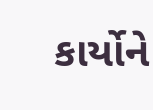કાર્યોને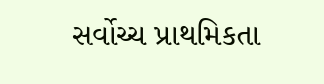સર્વોચ્ચ પ્રાથમિકતા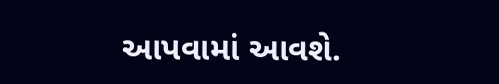આપવામાં આવશે.